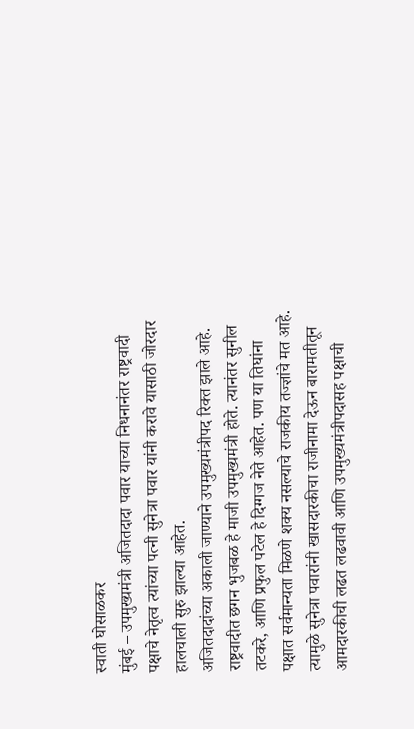स्वाती घोसाळकर
मुंबई – उपमुख्यमंत्री अजितदादा पवार याच्या निधनानंतर राष्ट्रवादी पक्षाचे नेतृत्व त्यांच्या पत्नी सुनेत्रा पवार यांनी करावे यासाठी जोरदार हालचाली सुरु झाल्या आहेत.
अजितदादांच्या अकाली जाण्याने उपमुख्यमंत्रीपद रिक्त झाले आहे. राष्ट्रवादीत छगन भुजबळ हे माजी उपमुख्यमंत्री होते. त्यानंतर सुनील तटकरे, आणि प्रफुल पटेल हे दिग्गज नेते आहेत. पण या तिघांना पक्षात सर्वमान्यता मिळणे शक्य नसल्याचे राजकीय तज्ज्ञांचे मत आहे. त्यामुळे सुनेत्रा पवारांनी खासदारकीचा राजीनामा देऊन बारामतीतून आमदारकीची लढत लढवावी आणि उपमुख्यमंत्रीपदासह पक्षाची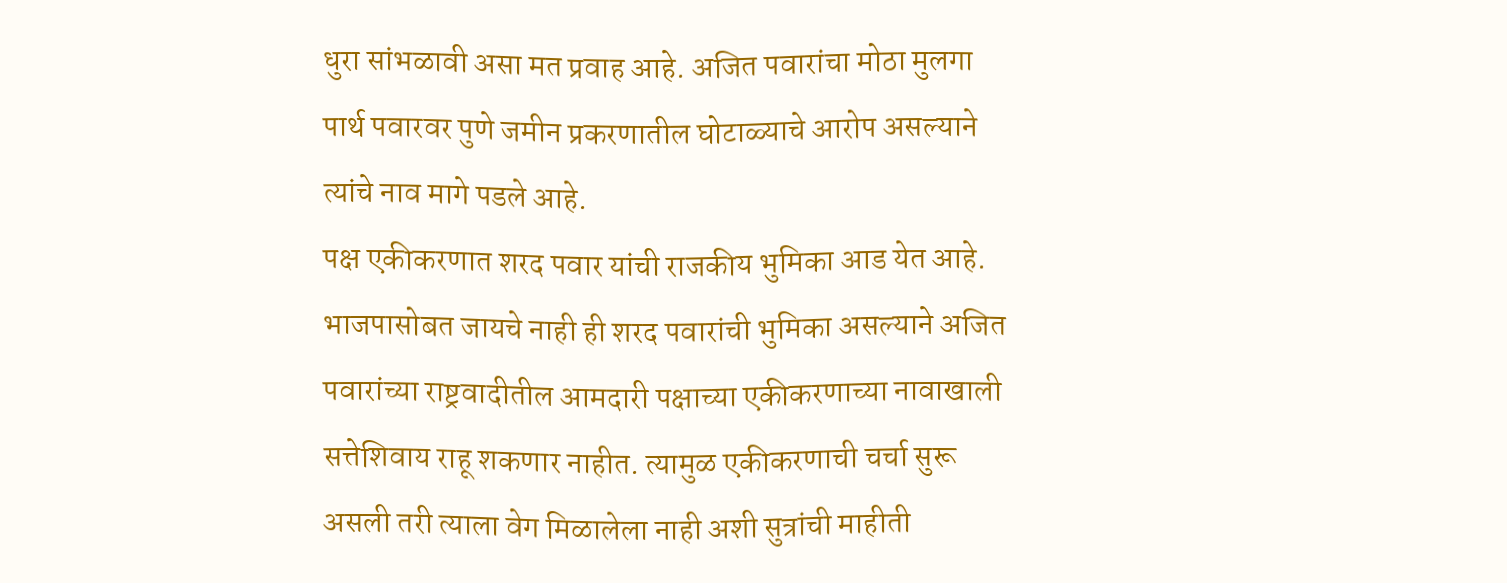धुरा सांभळावी असा मत प्रवाह आहे. अजित पवारांचा मोठा मुलगा पार्थ पवारवर पुणे जमीन प्रकरणातील घोटाळ्याचे आरोप असल्याने त्यांचे नाव मागे पडले आहे.
पक्ष एकीकरणात शरद पवार यांची राजकीय भुमिका आड येत आहे. भाजपासोबत जायचे नाही ही शरद पवारांची भुमिका असल्याने अजित पवारांच्या राष्ट्रवादीतील आमदारी पक्षाच्या एकीकरणाच्या नावाखाली सत्तेशिवाय राहू शकणार नाहीत. त्यामुळ एकीकरणाची चर्चा सुरू असली तरी त्याला वेग मिळालेला नाही अशी सुत्रांची माहीती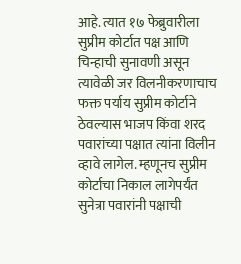आहे. त्यात १७ फेब्रुवारीला सुप्रीम कोर्टात पक्ष आणि चिन्हाची सुनावणी असून त्यावेळी जर विलनीकरणाचाच फक्त पर्याय सुप्रीम कोर्टाने ठेवल्यास भाजप किंवा शरद पवारांच्या पक्षात त्यांना विलीन व्हावे लागेल. म्हणूनच सुप्रीम कोर्टाचा निकाल लागेपर्यंत सुनेत्रा पवारांनी पक्षाची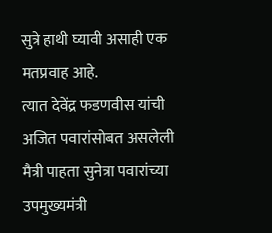सुत्रे हाथी घ्यावी असाही एक मतप्रवाह आहे.
त्यात देवेंद्र फडणवीस यांची अजित पवारांसोबत असलेली मैत्री पाहता सुनेत्रा पवारांच्या उपमुख्यमंत्री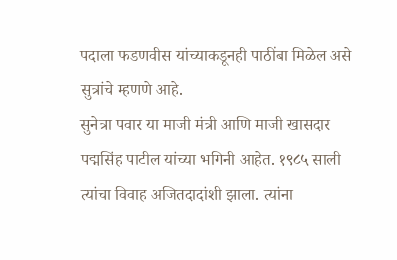पदाला फडणवीस यांच्याकडूनही पाठींबा मिळेल असे सुत्रांचे म्हणणे आहे.
सुनेत्रा पवार या माजी मंत्री आणि माजी खासदार पद्मसिंह पाटील यांच्या भगिनी आहेत. १९८५ साली त्यांचा विवाह अजितदादांशी झाला. त्यांना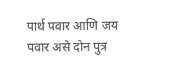पार्थ पवार आणि जय पवार असे दोन पुत्र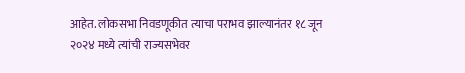आहेत. लोकसभा निवडणूकीत त्याचा पराभव झाल्यानंतर १८ जून २०२४ मध्ये त्यांची राज्यसभेवर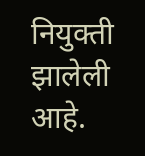नियुक्ती झालेली आहे.